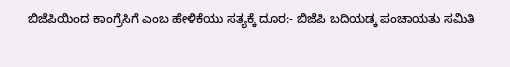ಬಿಜೆಪಿಯಿಂದ ಕಾಂಗ್ರೆಸಿಗೆ ಎಂಬ ಹೇಳಿಕೆಯು ಸತ್ಯಕ್ಕೆ ದೂರ:- ಬಿಜೆಪಿ ಬದಿಯಡ್ಕ ಪಂಚಾಯತು ಸಮಿತಿ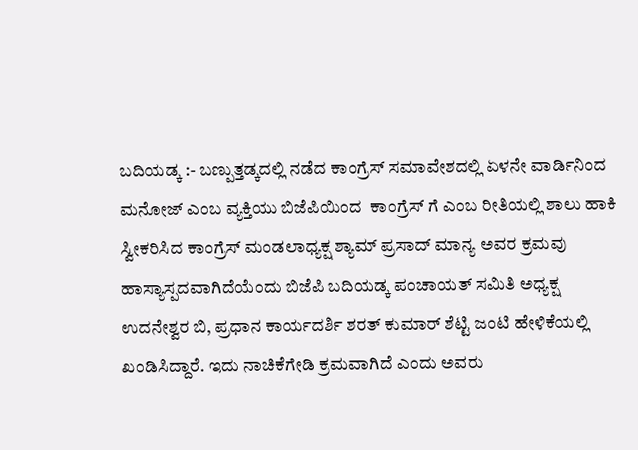ಬದಿಯಡ್ಕ :- ಬಣ್ಪುತ್ತಡ್ಕದಲ್ಲಿ ನಡೆದ ಕಾಂಗ್ರೆಸ್ ಸಮಾವೇಶದಲ್ಲಿ ಏಳನೇ ವಾರ್ಡಿನಿಂದ ಮನೋಜ್ ಎಂಬ ವ್ಯಕ್ತಿಯು ಬಿಜೆಪಿಯಿಂದ  ಕಾಂಗ್ರೆಸ್ ಗೆ ಎಂಬ ರೀತಿಯಲ್ಲಿ ಶಾಲು ಹಾಕಿ ಸ್ವೀಕರಿಸಿದ ಕಾಂಗ್ರೆಸ್ ಮಂಡಲಾಧ್ಯಕ್ಷ ಶ್ಯಾಮ್ ಪ್ರಸಾದ್ ಮಾನ್ಯ ಅವರ ಕ್ರಮವು ಹಾಸ್ಯಾಸ್ಪದವಾಗಿದೆಯೆಂದು ಬಿಜೆಪಿ ಬದಿಯಡ್ಕ ಪಂಚಾಯತ್ ಸಮಿತಿ ಅಧ್ಯಕ್ಷ ಉದನೇಶ್ವರ ಬಿ, ಪ್ರಧಾನ ಕಾರ್ಯದರ್ಶಿ ಶರತ್ ಕುಮಾರ್ ಶೆಟ್ಟಿ ಜಂಟಿ ಹೇಳಿಕೆಯಲ್ಲಿ ಖಂಡಿಸಿದ್ದಾರೆ. ಇದು ನಾಚಿಕೆಗೇಡಿ ಕ್ರಮವಾಗಿದೆ ಎಂದು ಅವರು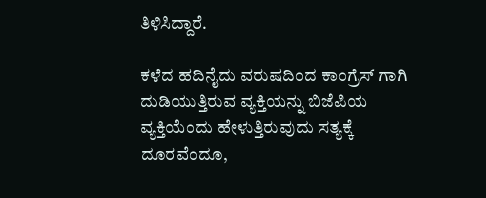ತಿಳಿಸಿದ್ದಾರೆ.

ಕಳೆದ ಹದಿನೈದು ವರುಷದಿಂದ ಕಾಂಗ್ರೆಸ್ ಗಾಗಿ ದುಡಿಯುತ್ತಿರುವ ವ್ಯಕ್ತಿಯನ್ನು ಬಿಜೆಪಿಯ ವ್ಯಕ್ತಿಯೆಂದು ಹೇಳುತ್ತಿರುವುದು ಸತ್ಯಕ್ಕೆ ದೂರವೆಂದೂ,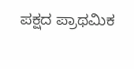ಪಕ್ಷದ ಪ್ರಾಥಮಿಕ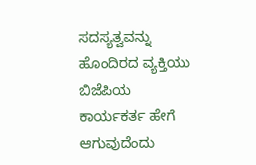ಸದಸ್ಯತ್ವವನ್ನು ಹೊಂದಿರದ ವ್ಯಕ್ತಿಯು ಬಿಜೆಪಿಯ ಕಾರ್ಯಕರ್ತ ಹೇಗೆ ಆಗುವುದೆಂದು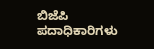ಬಿಜೆಪಿ ಪದಾಧಿಕಾರಿಗಳು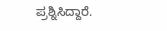ಪ್ರಶ್ನಿಸಿದ್ದಾರೆ.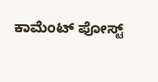ಕಾಮೆಂಟ್‌‌ ಪೋಸ್ಟ್‌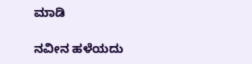ಮಾಡಿ

ನವೀನ ಹಳೆಯದು